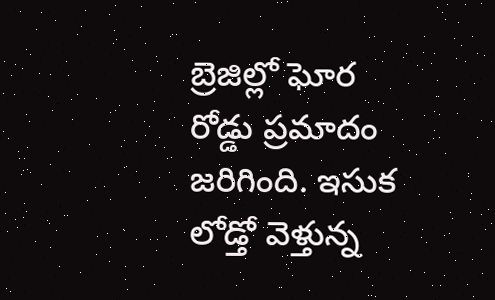బ్రెజిల్లో ఘోర రోడ్డు ప్రమాదం జరిగింది. ఇసుక లోడ్తో వెళ్తున్న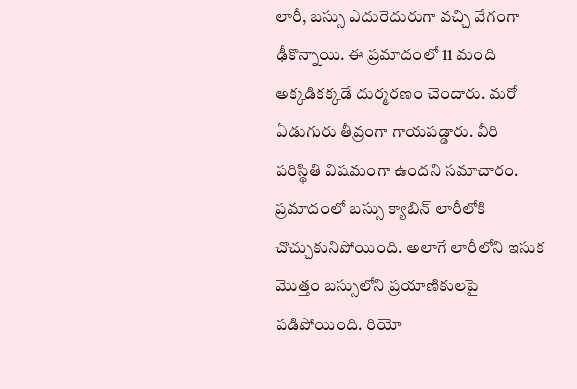లారీ, బస్సు ఎదురెదురుగా వచ్చి వేగంగా ఢీకొన్నాయి. ఈ ప్రమాదంలో 11 మంది అక్కడికక్కడే దుర్మరణం చెందారు. మరో ఏడుగురు తీవ్రంగా గాయపడ్డారు. వీరి పరిస్థితి విషమంగా ఉందని సమాచారం. ప్రమాదంలో బస్సు క్యాబిన్ లారీలోకి చొచ్చుకునిపోయింది. అలాగే లారీలోని ఇసుక మొత్తం బస్సులోని ప్రయాణికులపై పడిపోయింది. రియో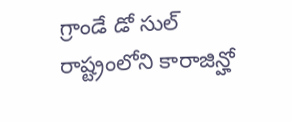గ్రాండే డో సుల్ రాష్ట్రంలోని కారాజిన్హో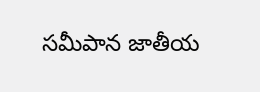సమీపాన జాతీయ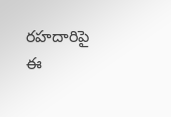రహదారిపై ఈ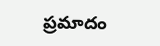ప్రమాదం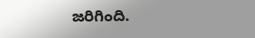జరిగింది.